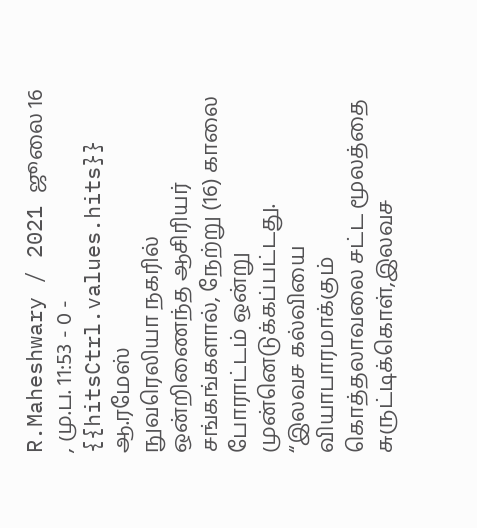R.Maheshwary / 2021 ஜூலை 16 , மு.ப. 11:53 - 0 - {{hitsCtrl.values.hits}}
ஆ.ரமேஸ்
நுவரெலியா நகரில் ஒன்றிணைந்த ஆசிரியர் சங்கங்களால், நேற்று (16) காலை போராட்டம் ஒன்று முன்னெடுக்கப்பட்டது.
“இலவச கல்வியை வியாபாரமாக்கும் கொத்தலாவலை சட்ட மூலத்தை சுருட்டிக்கொள்,இலவச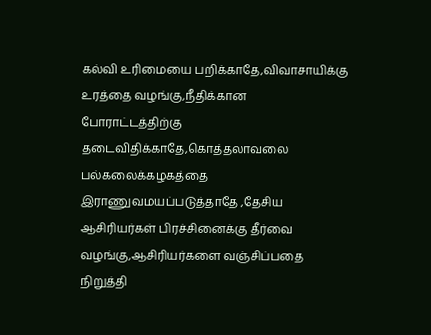கல்வி உரிமையை பறிக்காதே,விவாசாயிக்கு உரத்தை வழங்கு,நீதிக்கான போராட்டத்திற்கு தடைவிதிக்காதே,கொத்தலாவலை பல்கலைக்கழகத்தை இராணுவமயப்படுத்தாதே ,தேசிய ஆசிரியர்கள் பிரச்சினைக்கு தீர்வை வழங்கு,ஆசிரியர்களை வஞ்சிப்பதை நிறுத்தி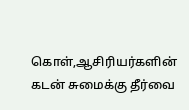கொள்,ஆசிரியர்களின் கடன் சுமைக்கு தீர்வை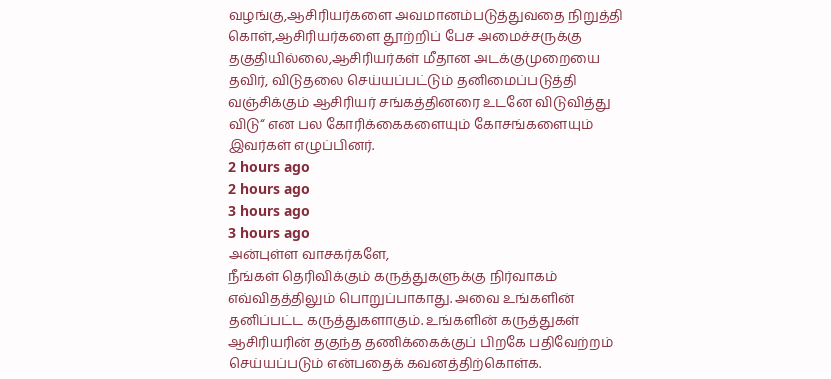வழங்கு,ஆசிரியர்களை அவமானம்படுத்துவதை நிறுத்தி கொள்,ஆசிரியர்களை தூற்றிப் பேச அமைச்சருக்கு தகுதியில்லை,ஆசிரியர்கள் மீதான அடக்குமுறையை தவிர், விடுதலை செய்யப்பட்டும் தனிமைப்படுத்தி வஞ்சிக்கும் ஆசிரியர் சங்கத்தினரை உடனே விடுவித்து விடு“ என பல கோரிக்கைகளையும் கோசங்களையும் இவர்கள் எழுப்பினர்.
2 hours ago
2 hours ago
3 hours ago
3 hours ago
அன்புள்ள வாசகர்களே,
நீங்கள் தெரிவிக்கும் கருத்துகளுக்கு நிர்வாகம் எவ்விதத்திலும் பொறுப்பாகாது. அவை உங்களின் தனிப்பட்ட கருத்துகளாகும். உங்களின் கருத்துகள் ஆசிரியரின் தகுந்த தணிக்கைக்குப் பிறகே பதிவேற்றம் செய்யப்படும் என்பதைக் கவனத்திற்கொள்க.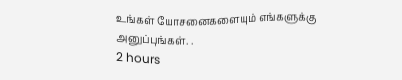உங்கள் யோசனைகளையும் எங்களுக்கு அனுப்புங்கள். .
2 hours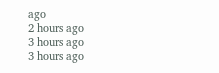ago
2 hours ago
3 hours ago
3 hours ago